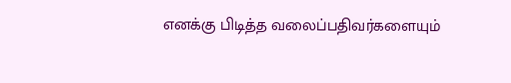எனக்கு பிடித்த வலைப்பதிவர்களையும்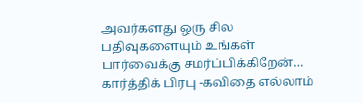அவர்களது ஒரு சில பதிவுகளையும் உங்கள் பார்வைக்கு சமர்ப்பிக்கிறேன்… கார்த்திக் பிரபு -கவிதை எல்லாம்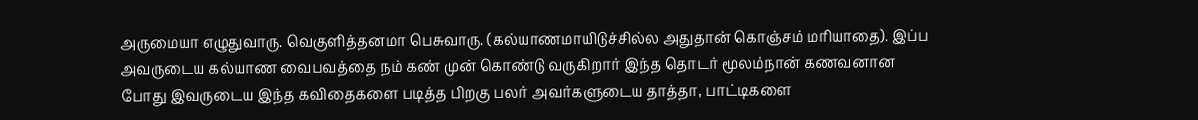அருமையா எழுதுவாரு. வெகுளித்தனமா பெசுவாரு. (கல்யாணமாயிடுச்சில்ல அதுதான் கொஞ்சம் மரியாதை). இப்ப அவருடைய கல்யாண வைபவத்தை நம் கண் முன் கொண்டு வருகிறார் இந்த தொடர் மூலம்நான் கணவனான போது இவருடைய இந்த கவிதைகளை படித்த பிறகு பலர் அவர்களுடைய தாத்தா, பாட்டிகளை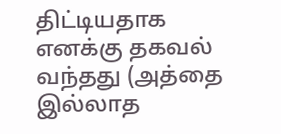திட்டியதாக எனக்கு தகவல் வந்தது (அத்தை இல்லாத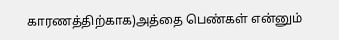காரணத்திற்காக)அத்தை பெண்கள் என்னும்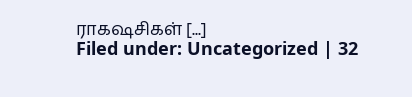ராகஷசிகள் [...]
Filed under: Uncategorized | 32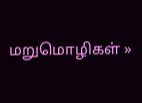மறுமொழிகள் »